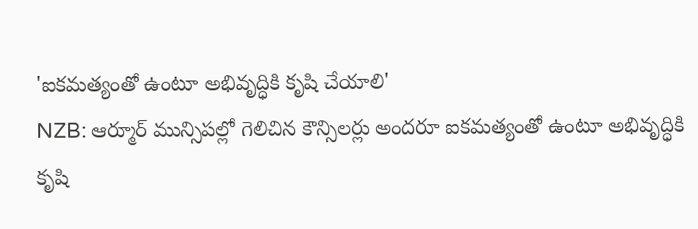'ఐకమత్యంతో ఉంటూ అభివృద్ధికి కృషి చేయాలి'
NZB: ఆర్మూర్ మున్సిపల్లో గెలిచిన కౌన్సిలర్లు అందరూ ఐకమత్యంతో ఉంటూ అభివృద్ధికి కృషి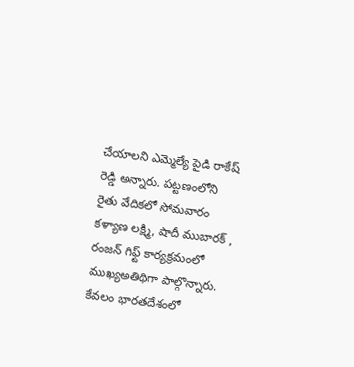చేయాలని ఎమ్మెల్యే పైడి రాకేష్ రెడ్డి అన్నారు. పట్టణంలోని రైతు వేదికలో సోమవారం కళ్యాణ లక్ష్మి, షాదీ ముబారక్ , రంజన్ గిఫ్ట్ కార్యక్రమంలో ముఖ్యఅతిథిగా పాల్గొన్నారు. కేవలం భారతదేశంలో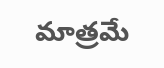మాత్రమే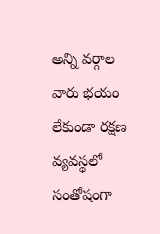అన్ని వర్గాల వారు భయం లేకుండా రక్షణ వ్యవస్థలో సంతోషంగా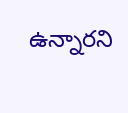ఉన్నారని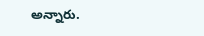అన్నారు.